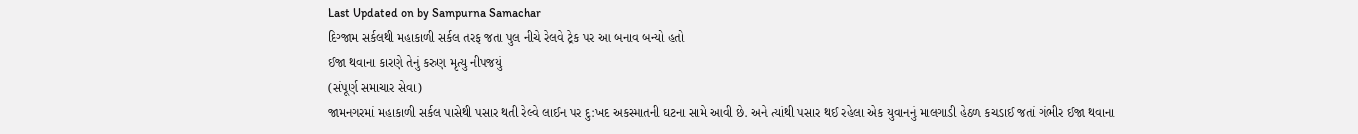Last Updated on by Sampurna Samachar
દિગ્જામ સર્કલથી મહાકાળી સર્કલ તરફ જતા પુલ નીચે રેલવે ટ્રેક પર આ બનાવ બન્યો હતો
ઈજા થવાના કારણે તેનું કરુણ મૃત્યુ નીપજયું
(સંપૂર્ણ સમાચાર સેવા)
જામનગરમાં મહાકાળી સર્કલ પાસેથી પસાર થતી રેલ્વે લાઈન પર દુ:ખદ અકસ્માતની ઘટના સામે આવી છે. અને ત્યાંથી પસાર થઈ રહેલા એક યુવાનનું માલગાડી હેઠળ કચડાઈ જતાં ગંભીર ઈજા થવાના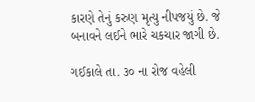કારણે તેનું કરુણ મૃત્યુ નીપજયું છે. જે બનાવને લઈને ભારે ચકચાર જાગી છે.

ગઈકાલે તા. ૩૦ ના રોજ વહેલી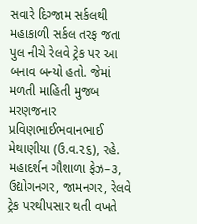સવારે દિગ્જામ સર્કલથી મહાકાળી સર્કલ તરફ જતા પુલ નીચે રેલવે ટ્રેક પર આ બનાવ બન્યો હતો. જેમાં મળતી માહિતી મુજબ મરણજનાર પ્રવિણભાઈભવાનભાઈ મેથાણીયા (ઉ.વ.૨૬), રહે. મહાદર્શન ગૌશાળા ફેઝ–૩, ઉદ્યોગનગર, જામનગર, રેલવે ટ્રેક પરથીપસાર થતી વખતે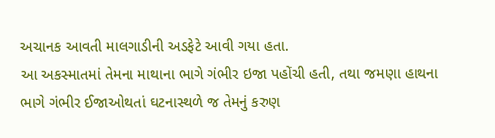અચાનક આવતી માલગાડીની અડફેટે આવી ગયા હતા.
આ અકસ્માતમાં તેમના માથાના ભાગે ગંભીર ઇજા પહોંચી હતી, તથા જમણા હાથના ભાગે ગંભીર ઈજાઓથતાં ઘટનાસ્થળે જ તેમનું કરુણ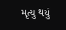મૃત્યુ થયું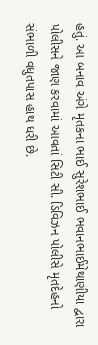હતું. આ બનાવ અંગે મૃતકના ભાઈ સુરેશભાઈ ભવાનભાઈમેથાણીયા દ્વારા પોલીસને જાણ કરવામાં આવતાં સિટી સી. ડિવિઝન પોલીસે મૃતદેહનો સંભાળી વધુતપાસ હાથ ધરી છે.